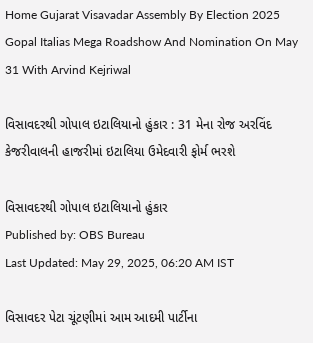Home Gujarat Visavadar Assembly By Election 2025 Gopal Italias Mega Roadshow And Nomination On May 31 With Arvind Kejriwal

વિસાવદરથી ગોપાલ ઇટાલિયાનો હુંકાર : 31 મેના રોજ અરવિંદ કેજરીવાલની હાજરીમાં ઇટાલિયા ઉમેદવારી ફોર્મ ભરશે

વિસાવદરથી ગોપાલ ઇટાલિયાનો હુંકાર
Published by: OBS Bureau
Last Updated: May 29, 2025, 06:20 AM IST

વિસાવદર પેટા ચૂંટણીમાં આમ આદમી પાર્ટીના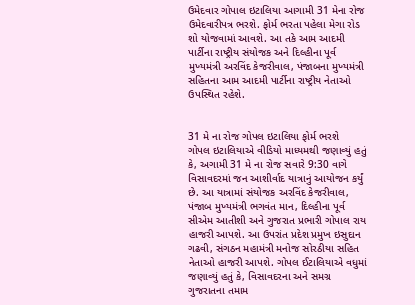ઉમેદવાર ગોપાલ ઇટાલિયા આગામી 31 મેના રોજ ઉમેદવારીપત્ર ભરશે. ફોર્મ ભરતા પહેલા મેગા રોડ શો યોજવામાં આવશે. આ તકે આમ આદમી પાર્ટીના રાષ્ટ્રીય સંયોજક અને દિલ્હીના પૂર્વ મુખ્યમંત્રી અરવિંદ કેજરીવાલ, પંજાબના મુખ્યમંત્રી સહિતના આમ આદમી પાર્ટીના રાષ્ટ્રીય નેતાઓ ઉપસ્થિત રહેશે.


31 મે ના રોજ ગોપલ ઇટાલિયા ફોર્મ ભરશે
ગોપલ ઇટાલિયાએ વીડિયો માધ્યમથી જણાવ્યું હતું કે, અગામી 31 મે ના રોજ સવારે 9:30 વાગે વિસાવદરમાં જન આશીર્વાદ યાત્રાનું આયોજન કર્યું છે. આ યાત્રામાં સંયોજક અરવિંદ કેજરીવાલ, પંજાબ મુખ્યમંત્રી ભગવંત માન, દિલ્હીના પૂર્વ સીએમ આતીશી અને ગુજરાત પ્રભારી ગોપાલ રાય હાજરી આપશે. આ ઉપરાંત પ્રદેશ પ્રમુખ ઇસુદાન ગઢવી, સંગઠન મહામંત્રી મનોજ સોરઠીયા સહિત નેતાઓ હાજરી આપશે. ગોપલ ઈટાલિયાએ વધુમાં જણાવ્યું હતું કે, વિસાવદરના અને સમગ્ર ગુજરાતના તમામ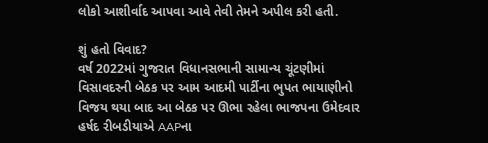લોકો આશીર્વાદ આપવા આવે તેવી તેમને અપીલ કરી હતી.

શું હતો વિવાદ?
વર્ષ 2022માં ગુજરાત વિધાનસભાની સામાન્ય ચૂંટણીમાં વિસાવદરની બેઠક પર આમ આદમી પાર્ટીના ભુપત ભાયાણીનો વિજય થયા બાદ આ બેઠક પર ઊભા રહેલા ભાજપના ઉમેદવાર હર્ષદ રીબડીયાએ AAPના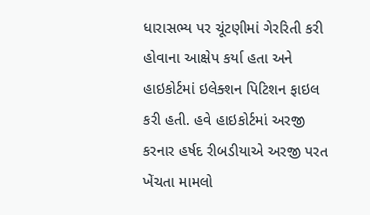ધારાસભ્ય પર ચૂંટણીમાં ગેરરિતી કરી હોવાના આક્ષેપ કર્યા હતા અને હાઇકોર્ટમાં ઇલેક્શન પિટિશન ફાઇલ કરી હતી. હવે હાઇકોર્ટમાં અરજી કરનાર હર્ષદ રીબડીયાએ અરજી પરત ખેંચતા મામલો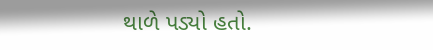થાળે પડ્યો હતો.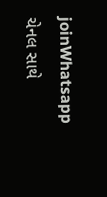joinWhatsapp ચેનલ સાથે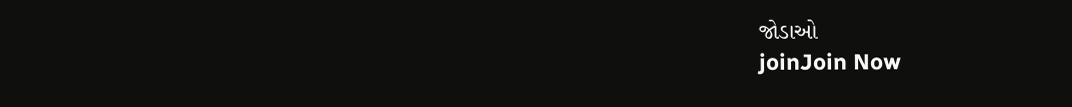જોડાઓ
joinJoin Now